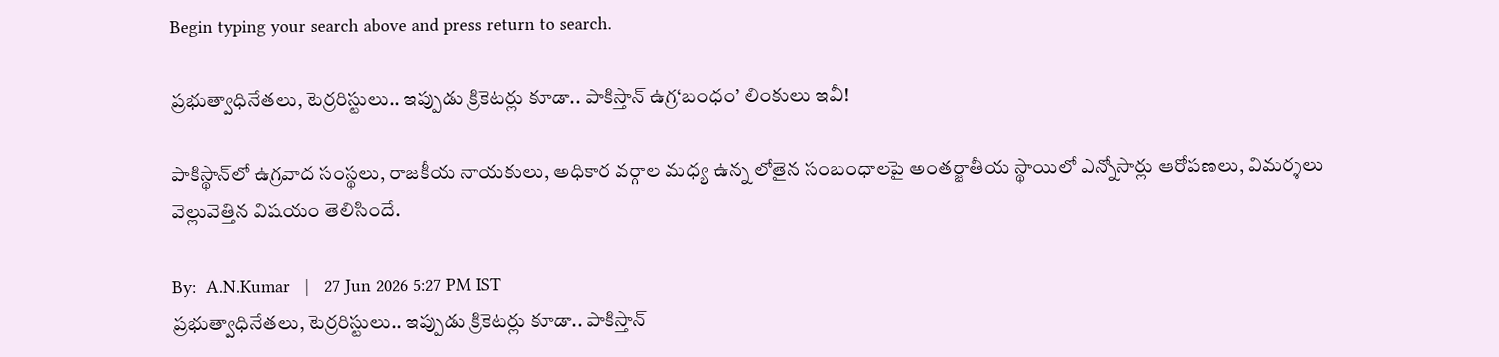Begin typing your search above and press return to search.

ప్రభుత్వాధినేతలు, టెర్రరిస్టులు.. ఇప్పుడు క్రికెటర్లు కూడా.. పాకిస్తాన్ ఉగ్ర‘బంధం’ లింకులు ఇవీ!

పాకిస్థాన్‌లో ఉగ్రవాద సంస్థలు, రాజకీయ నాయకులు, అధికార వర్గాల మధ్య ఉన్న లోతైన సంబంధాలపై అంతర్జాతీయ స్థాయిలో ఎన్నోసార్లు ఆరోపణలు, విమర్శలు వెల్లువెత్తిన విషయం తెలిసిందే.

By:  A.N.Kumar   |   27 Jun 2026 5:27 PM IST
ప్రభుత్వాధినేతలు, టెర్రరిస్టులు.. ఇప్పుడు క్రికెటర్లు కూడా.. పాకిస్తాన్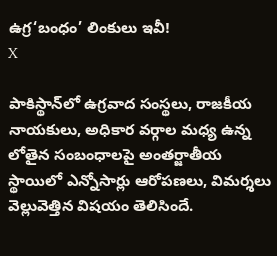ఉగ్ర‘బంధం’ లింకులు ఇవీ!
X

పాకిస్థాన్‌లో ఉగ్రవాద సంస్థలు, రాజకీయ నాయకులు, అధికార వర్గాల మధ్య ఉన్న లోతైన సంబంధాలపై అంతర్జాతీయ స్థాయిలో ఎన్నోసార్లు ఆరోపణలు, విమర్శలు వెల్లువెత్తిన విషయం తెలిసిందే.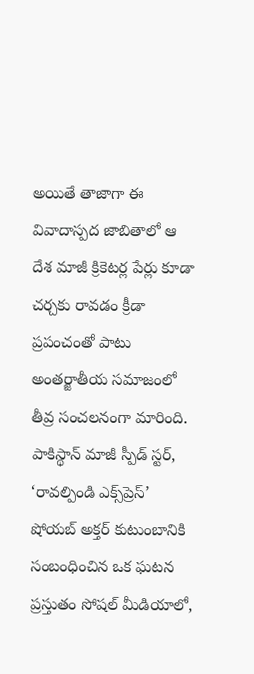అయితే తాజాగా ఈ వివాదాస్పద జాబితాలో ఆ దేశ మాజీ క్రికెటర్ల పేర్లు కూడా చర్చకు రావడం క్రీడా ప్రపంచంతో పాటు అంతర్జాతీయ సమాజంలో తీవ్ర సంచలనంగా మారింది. పాకిస్థాన్ మాజీ స్పీడ్ స్టర్, ‘రావల్పిండి ఎక్స్‌ప్రెస్’ షోయబ్ అక్తర్ కుటుంబానికి సంబంధించిన ఒక ఘటన ప్రస్తుతం సోషల్ మీడియాలో,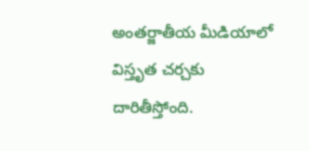అంతర్జాతీయ మీడియాలో విస్తృత చర్చకు దారితీస్తోంది.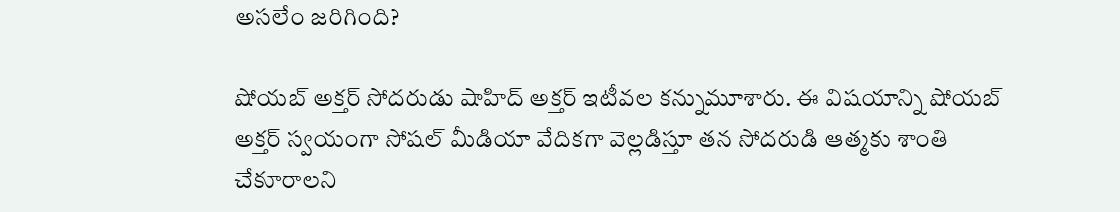అసలేం జరిగింది?

షోయబ్ అక్తర్ సోదరుడు షాహిద్ అక్తర్ ఇటీవల కన్నుమూశారు. ఈ విషయాన్ని షోయబ్ అక్తర్ స్వయంగా సోషల్ మీడియా వేదికగా వెల్లడిస్తూ తన సోదరుడి ఆత్మకు శాంతి చేకూరాలని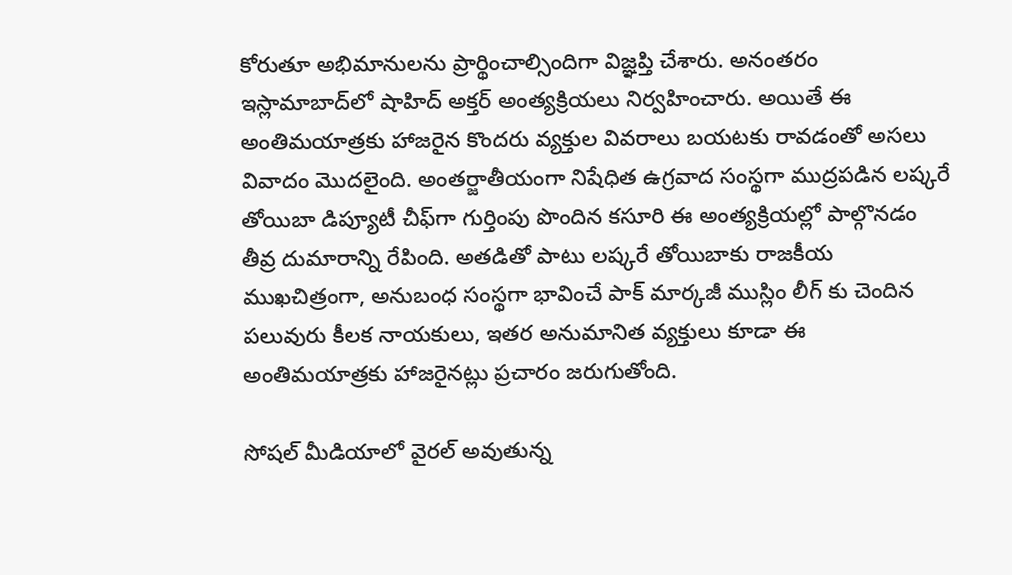కోరుతూ అభిమానులను ప్రార్థించాల్సిందిగా విజ్ఞప్తి చేశారు. అనంతరం ఇస్లామాబాద్‌లో షాహిద్ అక్తర్ అంత్యక్రియలు నిర్వహించారు. అయితే ఈ అంతిమయాత్రకు హాజరైన కొందరు వ్యక్తుల వివరాలు బయటకు రావడంతో అసలు వివాదం మొదలైంది. అంతర్జాతీయంగా నిషేధిత ఉగ్రవాద సంస్థగా ముద్రపడిన లష్కరే తోయిబా డిప్యూటీ చీఫ్‌గా గుర్తింపు పొందిన కసూరి ఈ అంత్యక్రియల్లో పాల్గొనడం తీవ్ర దుమారాన్ని రేపింది. అతడితో పాటు లష్కరే తోయిబాకు రాజకీయ ముఖచిత్రంగా, అనుబంధ సంస్థగా భావించే పాక్ మార్కజీ ముస్లిం లీగ్ కు చెందిన పలువురు కీలక నాయకులు, ఇతర అనుమానిత వ్యక్తులు కూడా ఈ అంతిమయాత్రకు హాజరైనట్లు ప్రచారం జరుగుతోంది.

సోషల్ మీడియాలో వైరల్ అవుతున్న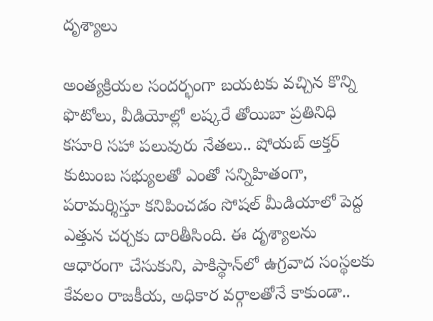దృశ్యాలు

అంత్యక్రియల సందర్భంగా బయటకు వచ్చిన కొన్ని ఫొటోలు, వీడియోల్లో లష్కరే తోయిబా ప్రతినిధి కసూరి సహా పలువురు నేతలు.. షోయబ్ అక్తర్ కుటుంబ సభ్యులతో ఎంతో సన్నిహితంగా, పరామర్శిస్తూ కనిపించడం సోషల్ మీడియాలో పెద్ద ఎత్తున చర్చకు దారితీసింది. ఈ దృశ్యాలను ఆధారంగా చేసుకుని, పాకిస్థాన్‌లో ఉగ్రవాద సంస్థలకు కేవలం రాజకీయ, అధికార వర్గాలతోనే కాకుండా..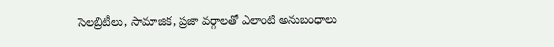సెలబ్రిటీలు, సామాజిక, ప్రజా వర్గాలతో ఎలాంటి అనుబంధాలు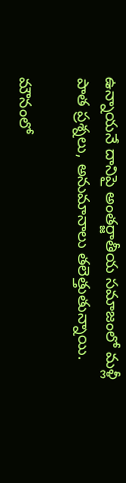ఉన్నాయనే దానిపై అంతర్జాతీయ సమాజంలో మళ్లీ పాత ప్రశ్నలు, అనుమానాలు తలెత్తుతున్నాయి.

మౌనంలో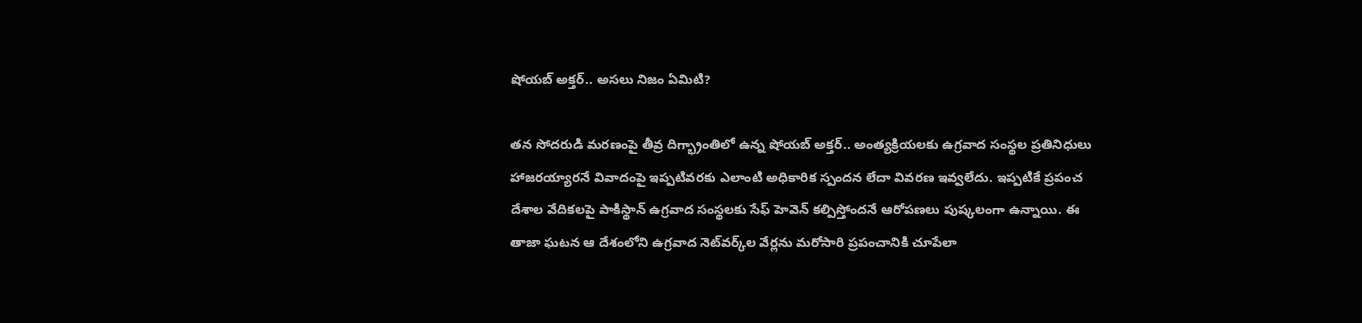షోయబ్ అక్తర్.. అసలు నిజం ఏమిటి?

తన సోదరుడి మరణంపై తీవ్ర దిగ్భ్రాంతిలో ఉన్న షోయబ్ అక్తర్.. అంత్యక్రియలకు ఉగ్రవాద సంస్థల ప్రతినిధులు హాజరయ్యారనే వివాదంపై ఇప్పటివరకు ఎలాంటి అధికారిక స్పందన లేదా వివరణ ఇవ్వలేదు. ఇప్పటికే ప్రపంచ దేశాల వేదికలపై పాకిస్థాన్ ఉగ్రవాద సంస్థలకు సేఫ్ హెవెన్ కల్పిస్తోందనే ఆరోపణలు పుష్కలంగా ఉన్నాయి. ఈ తాజా ఘటన ఆ దేశంలోని ఉగ్రవాద నెట్‌వర్క్‌ల వేర్లను మరోసారి ప్రపంచానికి చూపేలా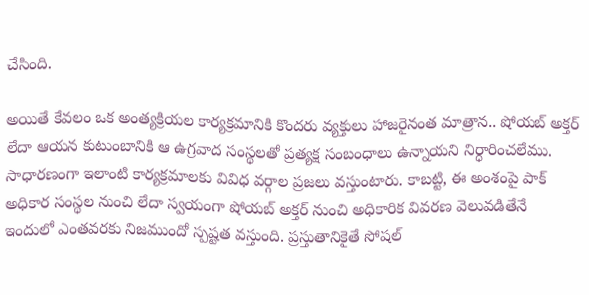చేసింది.

అయితే కేవలం ఒక అంత్యక్రియల కార్యక్రమానికి కొందరు వ్యక్తులు హాజరైనంత మాత్రాన.. షోయబ్ అక్తర్ లేదా ఆయన కుటుంబానికి ఆ ఉగ్రవాద సంస్థలతో ప్రత్యక్ష సంబంధాలు ఉన్నాయని నిర్ధారించలేము. సాధారణంగా ఇలాంటి కార్యక్రమాలకు వివిధ వర్గాల ప్రజలు వస్తుంటారు. కాబట్టి, ఈ అంశంపై పాక్ అధికార సంస్థల నుంచి లేదా స్వయంగా షోయబ్ అక్తర్ నుంచి అధికారిక వివరణ వెలువడితేనే ఇందులో ఎంతవరకు నిజముందో స్పష్టత వస్తుంది. ప్రస్తుతానికైతే సోషల్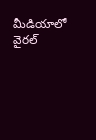మీడియాలో వైరల్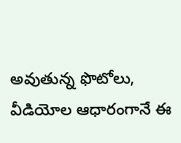అవుతున్న ఫొటోలు, వీడియోల ఆధారంగానే ఈ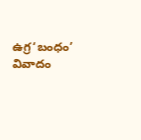ఉగ్ర‘బంధం’ వివాదం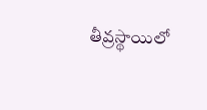తీవ్రస్థాయిలో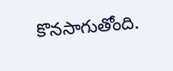కొనసాగుతోంది.